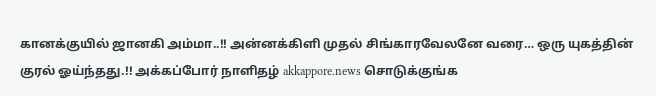கானக்குயில் ஜானகி அம்மா..!! அன்னக்கிளி முதல் சிங்காரவேலனே வரை… ஒரு யுகத்தின் குரல் ஓய்ந்தது.!! அக்கப்போர் நாளிதழ் akkappore.news சொடுக்குங்க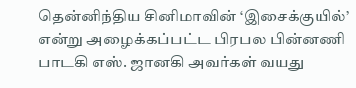தென்னிந்திய சினிமாவின் ‘இசைக்குயில்’ என்று அழைக்கப்பட்ட பிரபல பின்னணி பாடகி எஸ். ஜானகி அவர்கள் வயது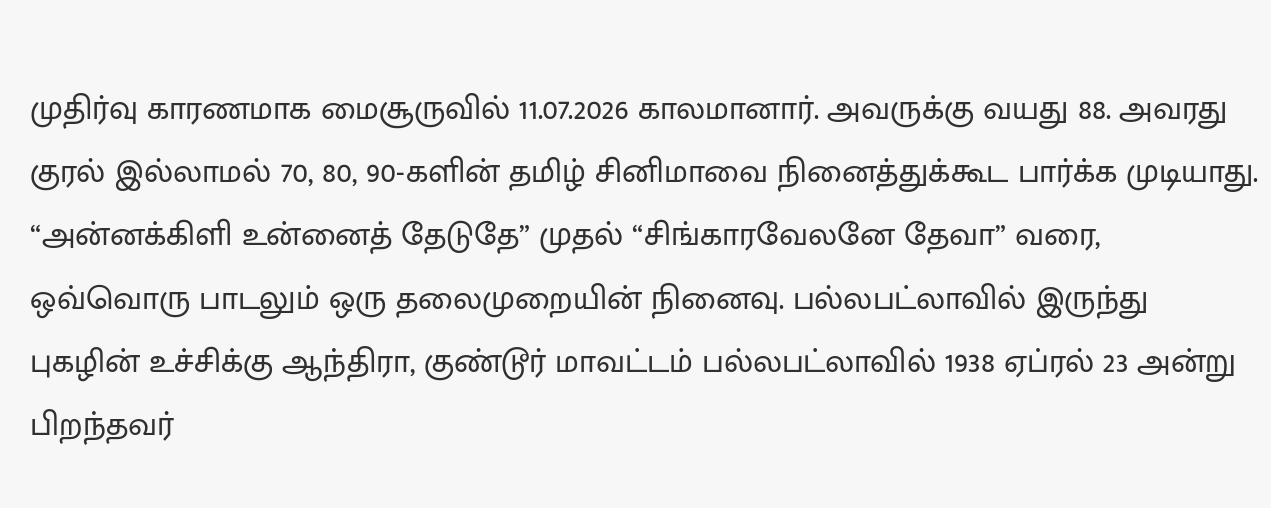முதிர்வு காரணமாக மைசூருவில் 11.07.2026 காலமானார். அவருக்கு வயது 88. அவரது குரல் இல்லாமல் 70, 80, 90-களின் தமிழ் சினிமாவை நினைத்துக்கூட பார்க்க முடியாது.
“அன்னக்கிளி உன்னைத் தேடுதே” முதல் “சிங்காரவேலனே தேவா” வரை, ஒவ்வொரு பாடலும் ஒரு தலைமுறையின் நினைவு. பல்லபட்லாவில் இருந்து புகழின் உச்சிக்கு ஆந்திரா, குண்டூர் மாவட்டம் பல்லபட்லாவில் 1938 ஏப்ரல் 23 அன்று பிறந்தவர்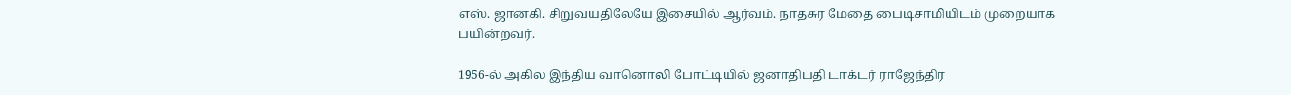எஸ். ஜானகி. சிறுவயதிலேயே இசையில் ஆர்வம். நாதசுர மேதை பைடிசாமியிடம் முறையாக பயின்றவர்.

1956-ல் அகில இந்திய வானொலி போட்டியில் ஜனாதிபதி டாக்டர் ராஜேந்திர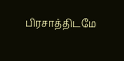பிரசாத்திடமே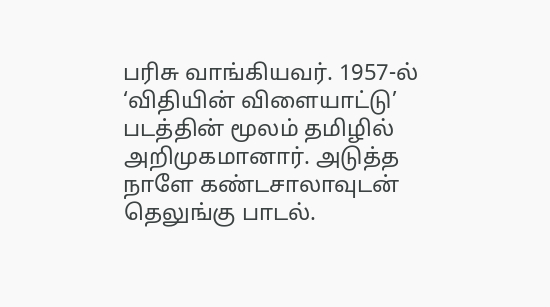பரிசு வாங்கியவர். 1957-ல் ‘விதியின் விளையாட்டு’ படத்தின் மூலம் தமிழில் அறிமுகமானார். அடுத்த நாளே கண்டசாலாவுடன் தெலுங்கு பாடல்.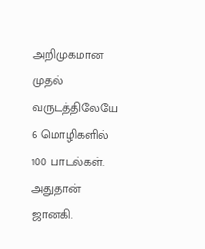அறிமுகமான முதல் வருடத்திலேயே 6 மொழிகளில் 100 பாடல்கள். அதுதான் ஜானகி.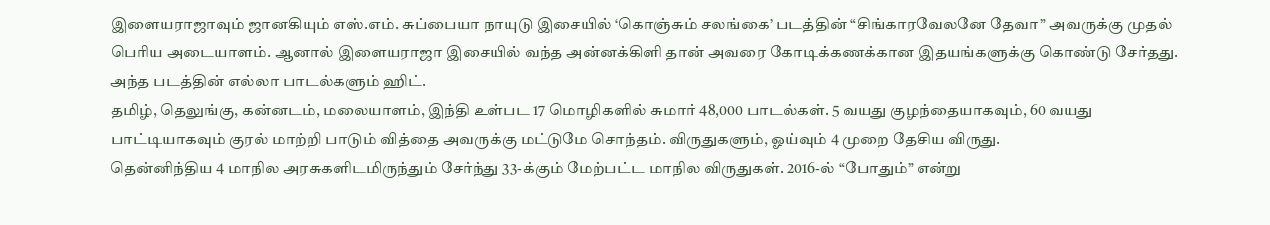இளையராஜாவும் ஜானகியும் எஸ்.எம். சுப்பையா நாயுடு இசையில் ‘கொஞ்சும் சலங்கை’ படத்தின் “சிங்காரவேலனே தேவா” அவருக்கு முதல் பெரிய அடையாளம். ஆனால் இளையராஜா இசையில் வந்த அன்னக்கிளி தான் அவரை கோடிக்கணக்கான இதயங்களுக்கு கொண்டு சேர்தது. அந்த படத்தின் எல்லா பாடல்களும் ஹிட்.
தமிழ், தெலுங்கு, கன்னடம், மலையாளம், இந்தி உள்பட 17 மொழிகளில் சுமார் 48,000 பாடல்கள். 5 வயது குழந்தையாகவும், 60 வயது பாட்டியாகவும் குரல் மாற்றி பாடும் வித்தை அவருக்கு மட்டுமே சொந்தம். விருதுகளும், ஓய்வும் 4 முறை தேசிய விருது.
தென்னிந்திய 4 மாநில அரசுகளிடமிருந்தும் சேர்ந்து 33-க்கும் மேற்பட்ட மாநில விருதுகள். 2016-ல் “போதும்” என்று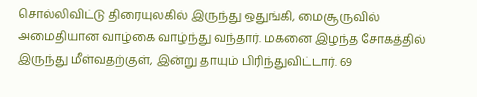சொல்லிவிட்டு திரையுலகில் இருந்து ஒதுங்கி, மைசூருவில் அமைதியான வாழ்கை வாழ்ந்து வந்தார். மகனை இழந்த சோகத்தில் இருந்து மீள்வதற்குள், இன்று தாயும் பிரிந்துவிட்டார். 69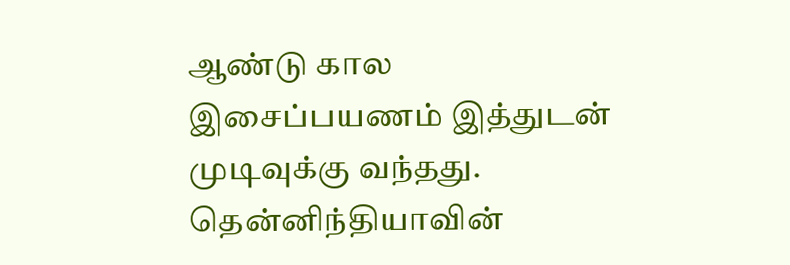ஆண்டு கால இசைப்பயணம் இத்துடன் முடிவுக்கு வந்தது. தென்னிந்தியாவின்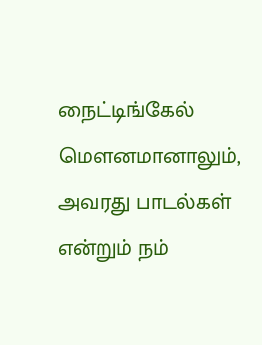நைட்டிங்கேல் மௌனமானாலும், அவரது பாடல்கள் என்றும் நம்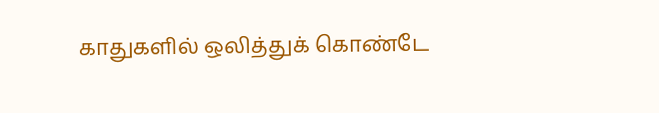காதுகளில் ஒலித்துக் கொண்டே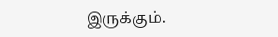இருக்கும்.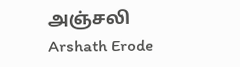அஞ்சலி
Arshath Erode